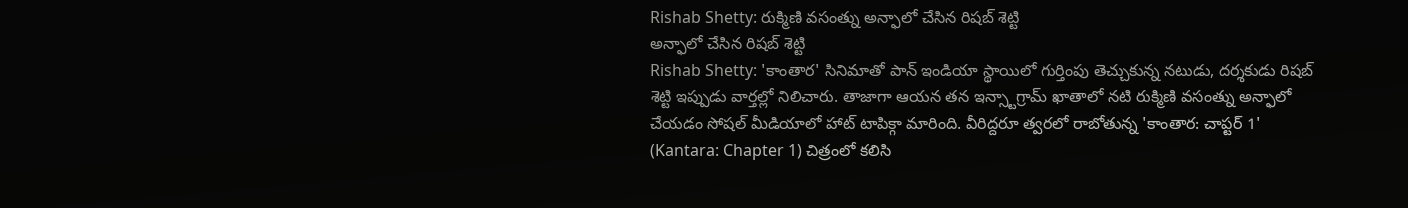Rishab Shetty: రుక్మిణి వసంత్ను అన్ఫాలో చేసిన రిషబ్ శెట్టి
అన్ఫాలో చేసిన రిషబ్ శెట్టి
Rishab Shetty: 'కాంతార' సినిమాతో పాన్ ఇండియా స్థాయిలో గుర్తింపు తెచ్చుకున్న నటుడు, దర్శకుడు రిషబ్ శెట్టి ఇప్పుడు వార్తల్లో నిలిచారు. తాజాగా ఆయన తన ఇన్స్టాగ్రామ్ ఖాతాలో నటి రుక్మిణి వసంత్ను అన్ఫాలో చేయడం సోషల్ మీడియాలో హాట్ టాపిక్గా మారింది. వీరిద్దరూ త్వరలో రాబోతున్న 'కాంతార: చాప్టర్ 1' (Kantara: Chapter 1) చిత్రంలో కలిసి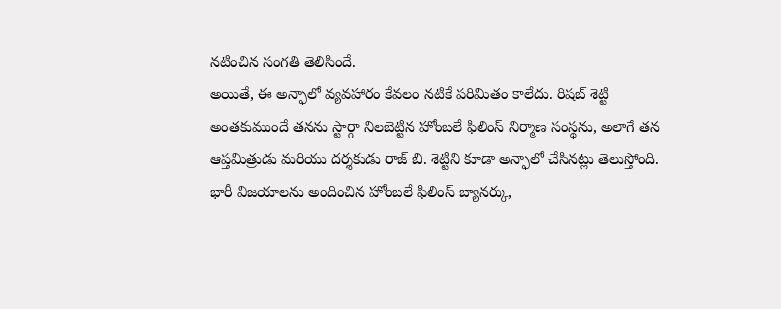నటించిన సంగతి తెలిసిందే.
అయితే, ఈ అన్ఫాలో వ్యవహారం కేవలం నటికే పరిమితం కాలేదు. రిషబ్ శెట్టి అంతకుముందే తనను స్టార్గా నిలబెట్టిన హోంబలే ఫిలింస్ నిర్మాణ సంస్థను, అలాగే తన ఆప్తమిత్రుడు మరియు దర్శకుడు రాజ్ బి. శెట్టిని కూడా అన్ఫాలో చేసినట్లు తెలుస్తోంది. భారీ విజయాలను అందించిన హోంబలే ఫిలింస్ బ్యానర్కు,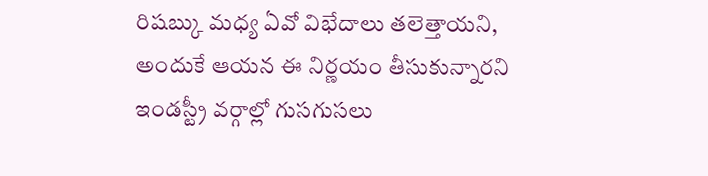రిషబ్కు మధ్య ఏవో విభేదాలు తలెత్తాయని, అందుకే ఆయన ఈ నిర్ణయం తీసుకున్నారని ఇండస్ట్రీ వర్గాల్లో గుసగుసలు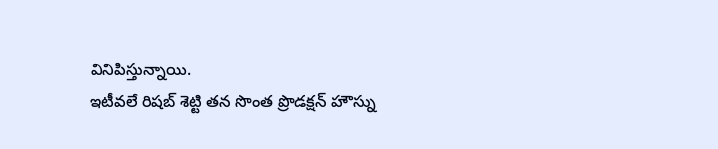వినిపిస్తున్నాయి.
ఇటీవలే రిషబ్ శెట్టి తన సొంత ప్రొడక్షన్ హౌస్ను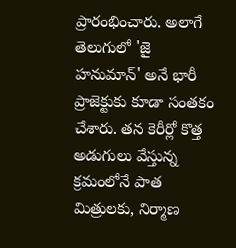ప్రారంభించారు. అలాగే తెలుగులో 'జై హనుమాన్' అనే భారీ ప్రాజెక్టుకు కూడా సంతకం చేశారు. తన కెరీర్లో కొత్త అడుగులు వేస్తున్న క్రమంలోనే పాత మిత్రులకు, నిర్మాణ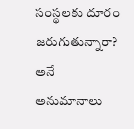సంస్థలకు దూరం జరుగుతున్నారా? అనే అనుమానాలు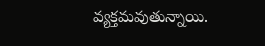వ్యక్తమవుతున్నాయి.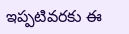ఇప్పటివరకు ఈ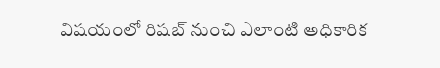విషయంలో రిషబ్ నుంచి ఎలాంటి అధికారిక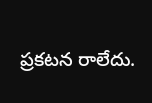ప్రకటన రాలేదు.